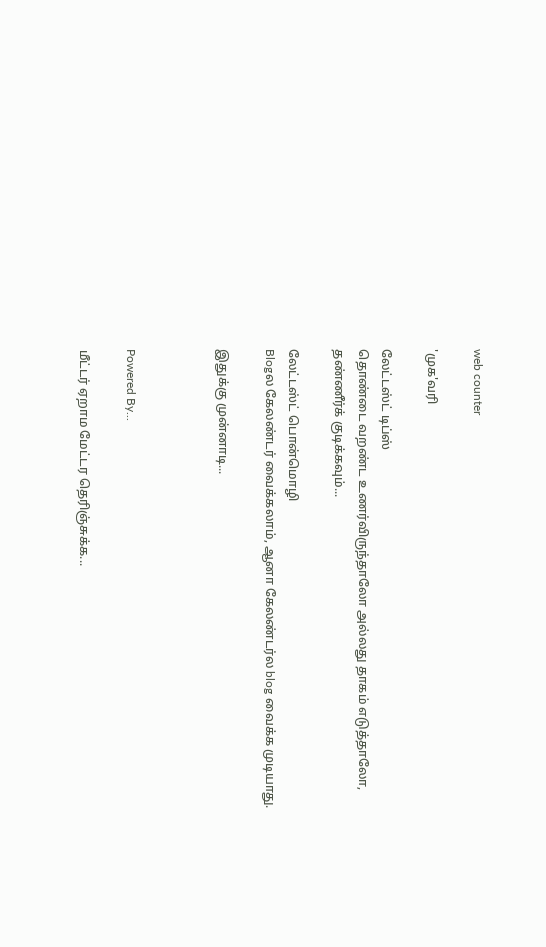web counter

'முக'வரி

லேட்டஸ்ட் டிப்ஸ்
தொண்டை வறண்ட உணர்விருந்தாலோ அல்லது தாகம் எடுத்தாலோ, தண்ணீர்க் குடிக்கவும்...

லேட்டஸ்ட் பொன்மொழி
Blogல கேலண்டர் வைக்கலாம், ஆனா கேலண்டர்ல blog வைக்க முடியாது.

இதுக்கு முன்னாடி...



Powered By...

மீட்டர் ஏறாம மேட்டர தெரிஞ்சுக்க...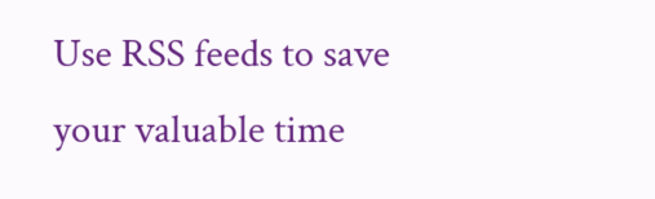Use RSS feeds to save your valuable time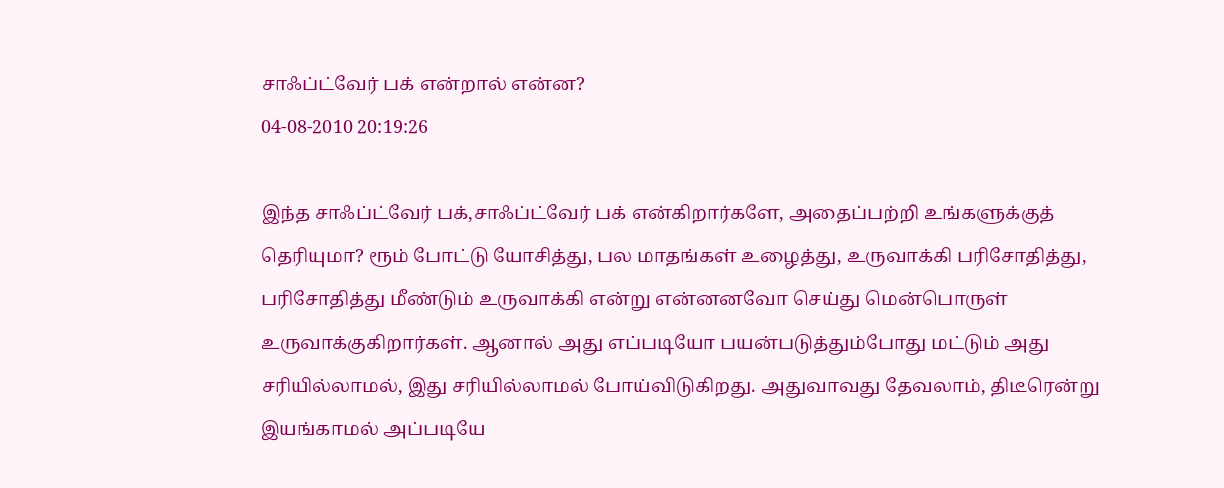சாஃப்ட்வேர் பக் என்றால் என்ன?
04-08-2010 20:19:26

இந்த சாஃப்ட்வேர் பக்,சாஃப்ட்வேர் பக் என்கிறார்களே, அதைப்பற்றி உங்களுக்குத் தெரியுமா? ரூம் போட்டு யோசித்து, பல மாதங்கள் உழைத்து, உருவாக்கி பரிசோதித்து, பரிசோதித்து மீண்டும் உருவாக்கி என்று என்னனவோ செய்து மென்பொருள் உருவாக்குகிறார்கள். ஆனால் அது எப்படியோ பயன்படுத்தும்போது மட்டும் அது சரியில்லாமல், இது சரியில்லாமல் போய்விடுகிறது. அதுவாவது தேவலாம், திடீரென்று இயங்காமல் அப்படியே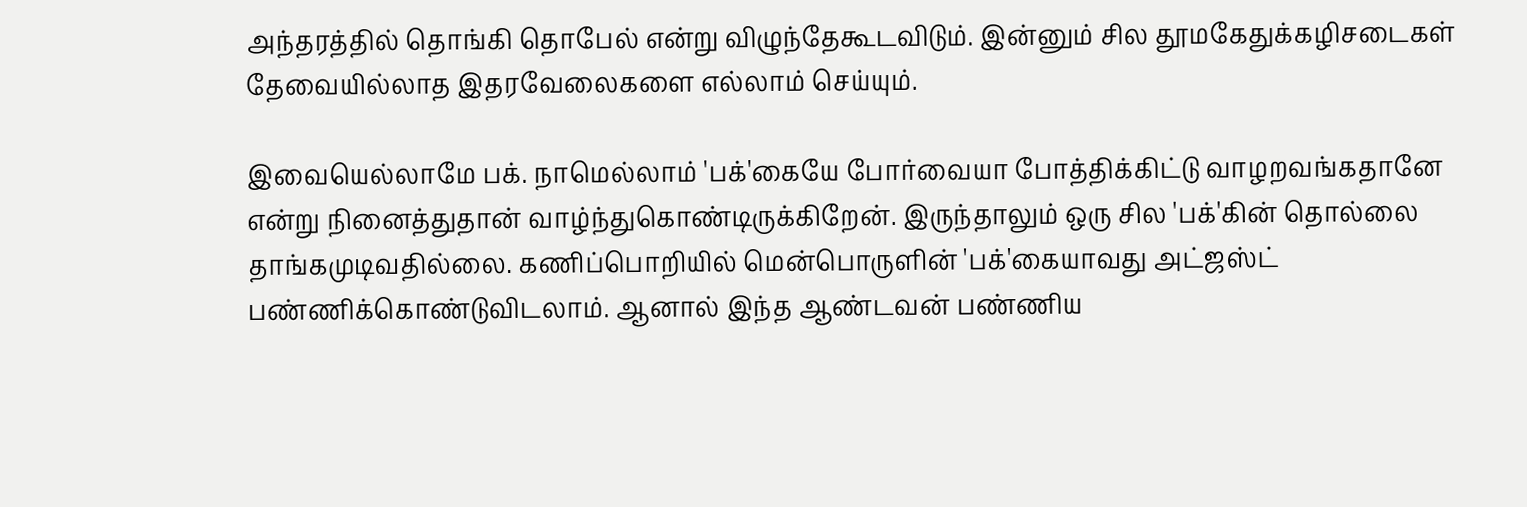அந்தரத்தில் தொங்கி தொபேல் என்று விழுந்தேகூடவிடும். இன்னும் சில தூமகேதுக்கழிசடைகள் தேவையில்லாத இதரவேலைகளை எல்லாம் செய்யும்.

இவையெல்லாமே பக். நாமெல்லாம் 'பக்'கையே போர்வையா போத்திக்கிட்டு வாழறவங்கதானே என்று நினைத்துதான் வாழ்ந்துகொண்டிருக்கிறேன். இருந்தாலும் ஒரு சில 'பக்'கின் தொல்லை தாங்கமுடிவதில்லை. கணிப்பொறியில் மென்பொருளின் 'பக்'கையாவது அட்ஜஸ்ட் பண்ணிக்கொண்டுவிடலாம். ஆனால் இந்த ஆண்டவன் பண்ணிய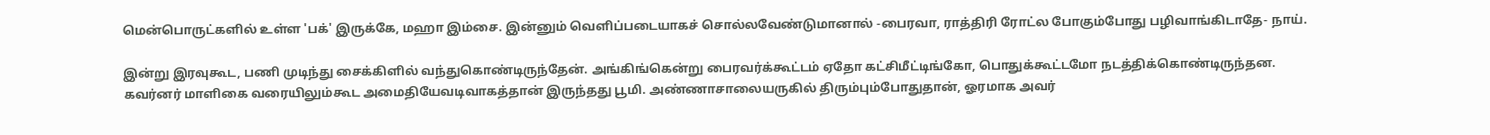மென்பொருட்களில் உள்ள 'பக்' இருக்கே, மஹா இம்சை. இன்னும் வெளிப்படையாகச் சொல்லவேண்டுமானால் -பைரவா, ராத்திரி ரோட்ல போகும்போது பழிவாங்கிடாதே- நாய்.

இன்று இரவுகூட, பணி முடிந்து சைக்கிளில் வந்துகொண்டிருந்தேன். அங்கிங்கென்று பைரவர்க்கூட்டம் ஏதோ கட்சிமீட்டிங்கோ, பொதுக்கூட்டமோ நடத்திக்கொண்டிருந்தன. கவர்னர் மாளிகை வரையிலும்கூட அமைதியேவடிவாகத்தான் இருந்தது பூமி. அண்ணாசாலையருகில் திரும்பும்போதுதான், ஓரமாக அவர்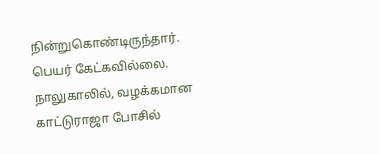நின்றுகொண்டிருந்தார். பெயர் கேட்கவில்லை. நாலுகாலில், வழக்கமான காட்டுராஜா போசில்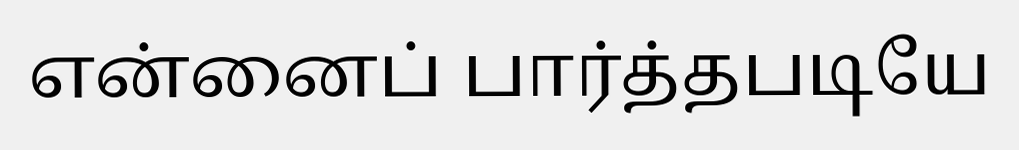என்னைப் பார்த்தபடியே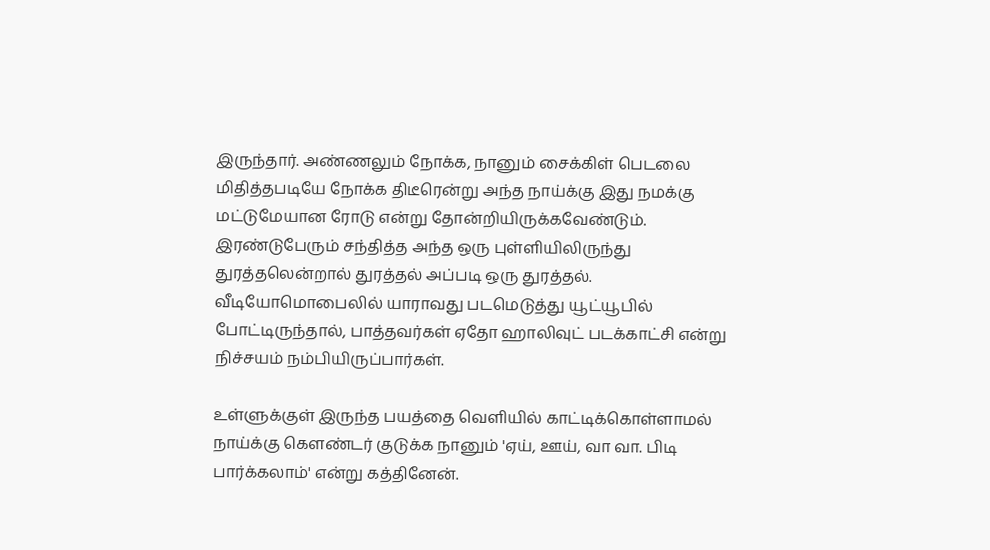இருந்தார். அண்ணலும் நோக்க, நானும் சைக்கிள் பெடலை மிதித்தபடியே நோக்க திடீரென்று அந்த நாய்க்கு இது நமக்கு மட்டுமேயான ரோடு என்று தோன்றியிருக்கவேண்டும். இரண்டுபேரும் சந்தித்த அந்த ஒரு புள்ளியிலிருந்து துரத்தலென்றால் துரத்தல் அப்படி ஒரு துரத்தல். வீடியோமொபைலில் யாராவது படமெடுத்து யூட்யூபில் போட்டிருந்தால், பாத்தவர்கள் ஏதோ ஹாலிவுட் படக்காட்சி என்று நிச்சயம் நம்பியிருப்பார்கள்.

உள்ளுக்குள் இருந்த பயத்தை வெளியில் காட்டிக்கொள்ளாமல் நாய்க்கு கௌண்டர் குடுக்க நானும் 'ஏய், ஊய், வா வா. பிடி பார்க்கலாம்' என்று கத்தினேன்.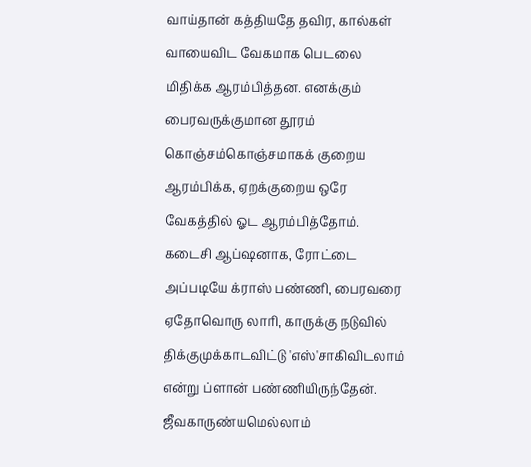வாய்தான் கத்தியதே தவிர, கால்கள் வாயைவிட வேகமாக பெடலை மிதிக்க ஆரம்பித்தன. எனக்கும் பைரவருக்குமான தூரம் கொஞ்சம்கொஞ்சமாகக் குறைய ஆரம்பிக்க, ஏறக்குறைய ஒரே வேகத்தில் ஓட ஆரம்பித்தோம். கடைசி ஆப்ஷனாக, ரோட்டை அப்படியே க்ராஸ் பண்ணி, பைரவரை ஏதோவொரு லாரி, காருக்கு நடுவில் திக்குமுக்காடவிட்டு 'எஸ்'சாகிவிடலாம் என்று ப்ளான் பண்ணியிருந்தேன். ஜீவகாருண்யமெல்லாம்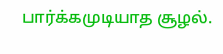பார்க்கமுடியாத சூழல்.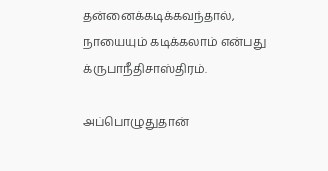தன்னைக்கடிக்கவந்தால், நாயையும் கடிக்கலாம் என்பது க்ருபாநீதிசாஸ்திரம்.

அப்பொழுதுதான்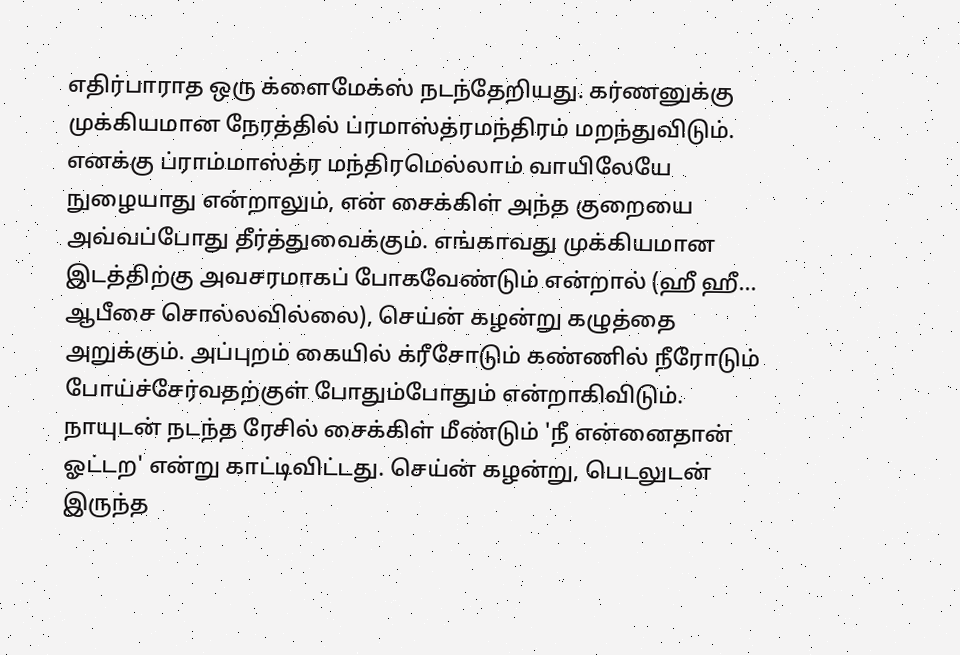எதிர்பாராத ஒரு க்ளைமேக்ஸ் நடந்தேறியது. கர்ணனுக்கு முக்கியமான நேரத்தில் ப்ரமாஸ்த்ரமந்திரம் மறந்துவிடும். எனக்கு ப்ராம்மாஸ்த்ர மந்திரமெல்லாம் வாயிலேயே நுழையாது என்றாலும், என் சைக்கிள் அந்த குறையை அவ்வப்போது தீர்த்துவைக்கும். எங்காவது முக்கியமான இடத்திற்கு அவசரமாகப் போகவேண்டும் என்றால் (ஹீ ஹீ... ஆபீசை சொல்லவில்லை), செய்ன் கழன்று கழுத்தை அறுக்கும். அப்புறம் கையில் க்ரீசோடும் கண்ணில் நீரோடும் போய்ச்சேர்வதற்குள் போதும்போதும் என்றாகிவிடும். நாயுடன் நடந்த ரேசில் சைக்கிள் மீண்டும் 'நீ என்னைதான் ஓட்டற' என்று காட்டிவிட்டது. செய்ன் கழன்று, பெடலுடன் இருந்த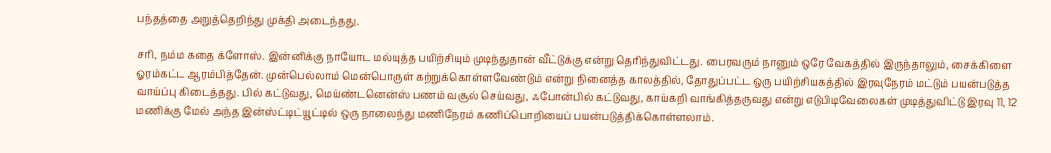பந்தத்தை அறுத்தெறிந்து முக்தி அடைந்தது.

சரி, நம்ம கதை க்ளோஸ். இன்னிக்கு நாயோட மல்யுத்த பயிற்சியும் முடிந்துதான் வீட்டுக்கு என்று தெரிந்துவிட்டது. பைரவரும் நானும் ஒரே வேகத்தில் இருந்தாலும், சைக்கிளை ஓரம்கட்ட ஆரம்பித்தேன். முன்பெல்லாம் மென்பொருள் கற்றுக்கொள்ளவேண்டும் என்று நினைத்த காலத்தில், தோதுப்பட்ட ஒரு பயிற்சியகத்தில் இரவுநேரம் மட்டும் பயன்படுத்த வாய்ப்பு கிடைத்தது. பில் கட்டுவது, மெய்ண்டனென்ஸ் பணம் வசூல் செய்வது, ஃபோன்பில் கட்டுவது, காய்கறி வாங்கித்தருவது என்று எடுபிடிவேலைகள் முடித்துவிட்டு இரவு 11, 12 மணிக்கு மேல் அந்த இன்ஸ்ட்டிட்யூட்டில் ஒரு நாலைந்து மணிநேரம் கணிப்பொறியைப் பயன்படுத்திக்கொள்ளலாம்.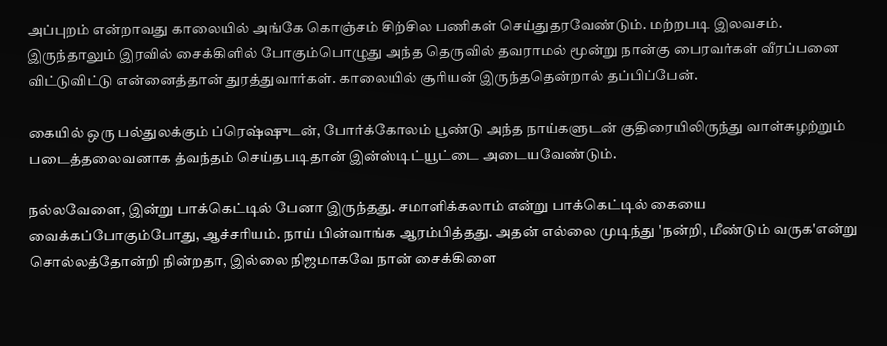அப்புறம் என்றாவது காலையில் அங்கே கொஞ்சம் சிற்சில பணிகள் செய்துதரவேண்டும். மற்றபடி இலவசம். இருந்தாலும் இரவில் சைக்கிளில் போகும்பொழுது அந்த தெருவில் தவராமல் மூன்று நான்கு பைரவர்கள் வீரப்பனை விட்டுவிட்டு என்னைத்தான் துரத்துவார்கள். காலையில் சூரியன் இருந்ததென்றால் தப்பிப்பேன்.

கையில் ஒரு பல்துலக்கும் ப்ரெஷ்ஷுடன், போர்க்கோலம் பூண்டு அந்த நாய்களுடன் குதிரையிலிருந்து வாள்சுழற்றும் படைத்தலைவனாக த்வந்தம் செய்தபடிதான் இன்ஸ்டிட்யூட்டை அடையவேண்டும்.

நல்லவேளை, இன்று பாக்கெட்டில் பேனா இருந்தது. சமாளிக்கலாம் என்று பாக்கெட்டில் கையை வைக்கப்போகும்போது, ஆச்சரியம். நாய் பின்வாங்க ஆரம்பித்தது. அதன் எல்லை முடிந்து 'நன்றி, மீண்டும் வருக'என்று சொல்லத்தோன்றி நின்றதா, இல்லை நிஜமாகவே நான் சைக்கிளை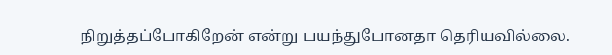நிறுத்தப்போகிறேன் என்று பயந்துபோனதா தெரியவில்லை.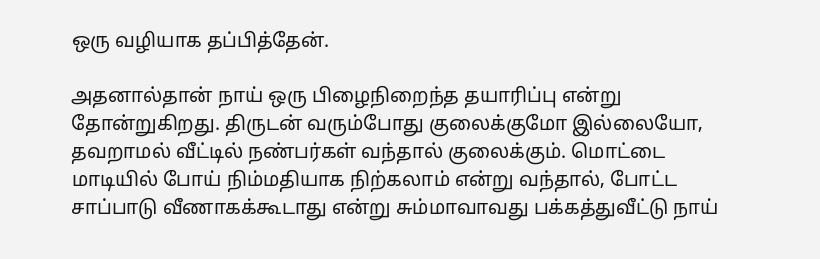ஒரு வழியாக தப்பித்தேன்.

அதனால்தான் நாய் ஒரு பிழைநிறைந்த தயாரிப்பு என்று தோன்றுகிறது. திருடன் வரும்போது குலைக்குமோ இல்லையோ, தவறாமல் வீட்டில் நண்பர்கள் வந்தால் குலைக்கும். மொட்டை மாடியில் போய் நிம்மதியாக நிற்கலாம் என்று வந்தால், போட்ட சாப்பாடு வீணாகக்கூடாது என்று சும்மாவாவது பக்கத்துவீட்டு நாய்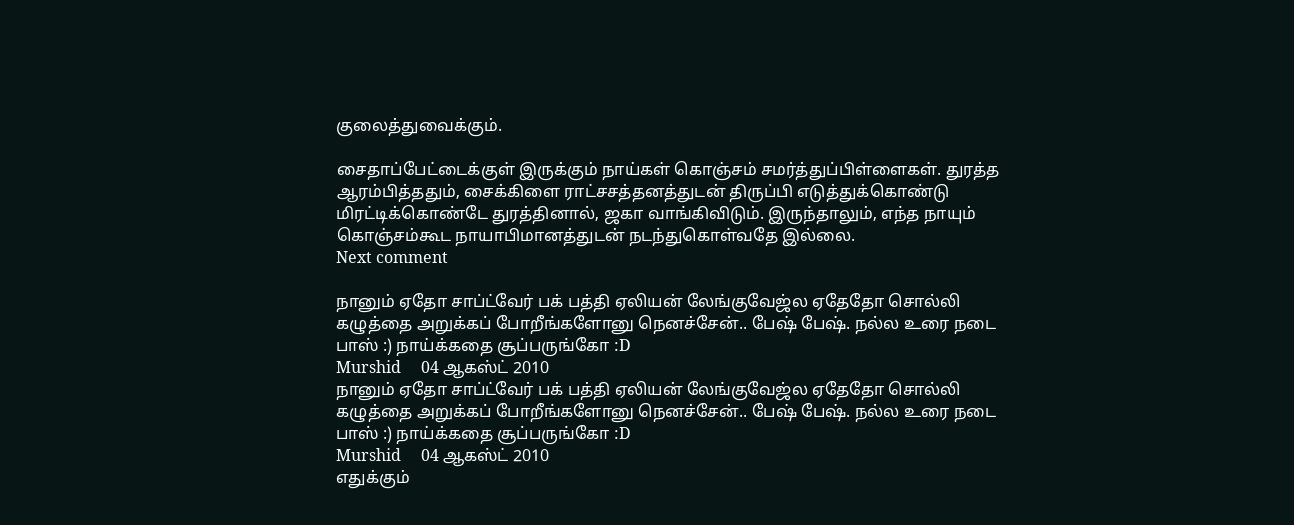குலைத்துவைக்கும்.

சைதாப்பேட்டைக்குள் இருக்கும் நாய்கள் கொஞ்சம் சமர்த்துப்பிள்ளைகள். துரத்த ஆரம்பித்ததும், சைக்கிளை ராட்சசத்தனத்துடன் திருப்பி எடுத்துக்கொண்டு மிரட்டிக்கொண்டே துரத்தினால், ஜகா வாங்கிவிடும். இருந்தாலும், எந்த நாயும் கொஞ்சம்கூட நாயாபிமானத்துடன் நடந்துகொள்வதே இல்லை.
Next comment

நானும் ஏதோ சாப்ட்வேர் பக் பத்தி ஏலியன் லேங்குவேஜ்ல ஏதேதோ சொல்லி கழுத்தை அறுக்கப் போறீங்களோனு நெனச்சேன்.. பேஷ் பேஷ். நல்ல உரை நடை பாஸ் :) நாய்க்கதை சூப்பருங்கோ :D
Murshid     04 ஆகஸ்ட் 2010
நானும் ஏதோ சாப்ட்வேர் பக் பத்தி ஏலியன் லேங்குவேஜ்ல ஏதேதோ சொல்லி கழுத்தை அறுக்கப் போறீங்களோனு நெனச்சேன்.. பேஷ் பேஷ். நல்ல உரை நடை பாஸ் :) நாய்க்கதை சூப்பருங்கோ :D
Murshid     04 ஆகஸ்ட் 2010
எதுக்கும்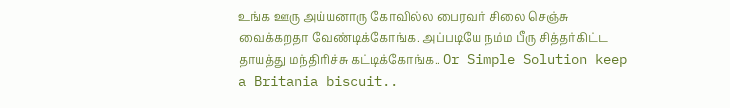உங்க ஊரு அய்யனாரு கோவில்ல பைரவர் சிலை செஞ்சு வைக்கறதா வேண்டிக்கோங்க. அப்படியே நம்ம பீரு சித்தர்கிட்ட தாயத்து மந்திரிச்சு கட்டிக்கோங்க.. Or Simple Solution keep a Britania biscuit..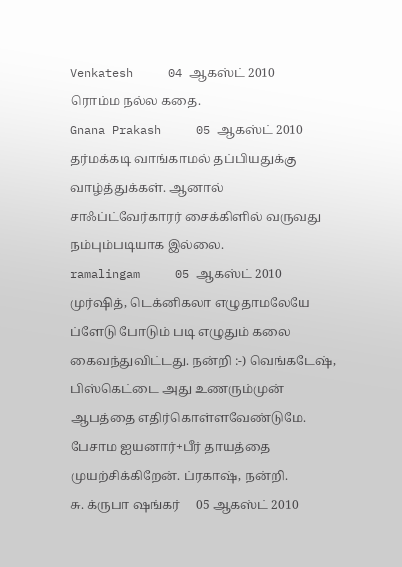Venkatesh     04 ஆகஸ்ட் 2010
ரொம்ம நல்ல கதை.
Gnana Prakash     05 ஆகஸ்ட் 2010
தர்மக்கடி வாங்காமல் தப்பியதுக்கு வாழ்த்துக்கள். ஆனால் சாஃப்ட்வேர்காரர் சைக்கிளில் வருவது நம்பும்படியாக இல்லை.
ramalingam     05 ஆகஸ்ட் 2010
முர்ஷித், டெக்னிகலா எழுதாமலேயே ப்ளேடு போடும் படி எழுதும் கலை கைவந்துவிட்டது. நன்றி :-) வெங்கடேஷ், பிஸ்கெட்டை அது உணரும்முன் ஆபத்தை எதிர்கொள்ளவேண்டுமே. பேசாம ஐயனார்+பீர் தாயத்தை முயற்சிக்கிறேன். ப்ரகாஷ், நன்றி.
சு. க்ருபா ஷங்கர்     05 ஆகஸ்ட் 2010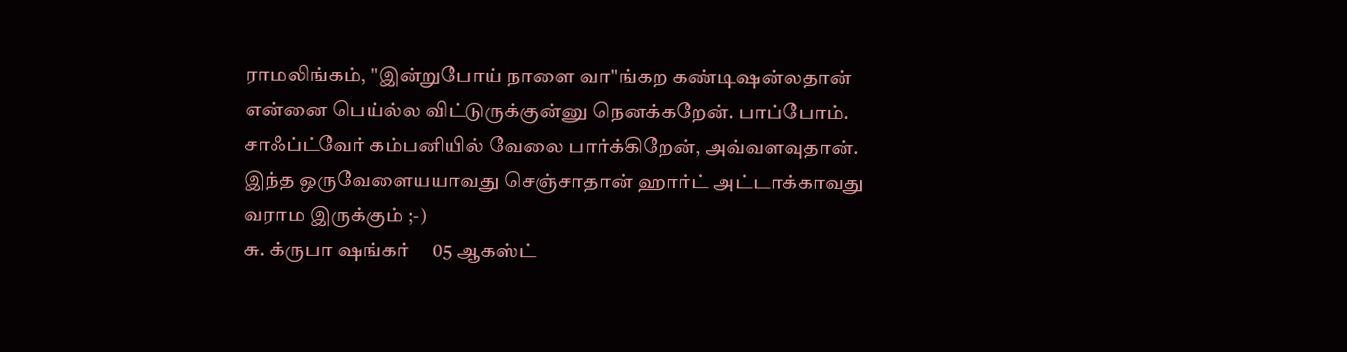ராமலிங்கம், "இன்றுபோய் நாளை வா"ங்கற கண்டிஷன்லதான் என்னை பெய்ல்ல விட்டுருக்குன்னு நெனக்கறேன். பாப்போம். சாஃப்ட்வேர் கம்பனியில் வேலை பார்க்கிறேன், அவ்வளவுதான். இந்த ஒருவேளையயாவது செஞ்சாதான் ஹார்ட் அட்டாக்காவது வராம இருக்கும் ;-)
சு. க்ருபா ஷங்கர்     05 ஆகஸ்ட்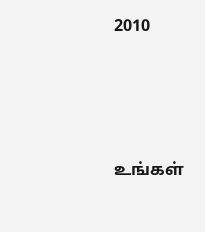2010





உங்கள்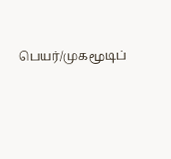பெயர்/முகமூடிப்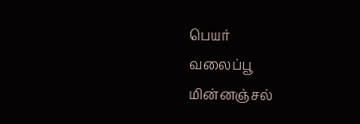பெயர்
வலைப்பூ
மின்னஞ்சல்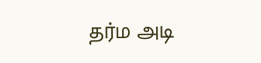தர்ம அடி